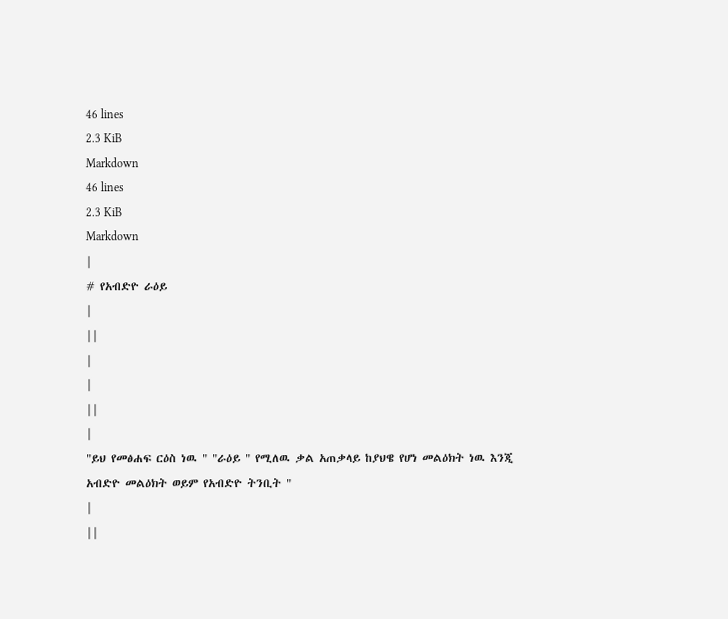46 lines
2.3 KiB
Markdown
46 lines
2.3 KiB
Markdown
|
# የአብድዮ ራዕይ
|
||
|
|
||
|
"ይህ የመፅሐፍ ርዕስ ነዉ " "ራዕይ " የሚለዉ ቃል አጠቃላይ ከያህዌ የሆነ መልዕክት ነዉ እንጂ አብድዮ መልዕክት ወይም የአብድዮ ትንቢት "
|
||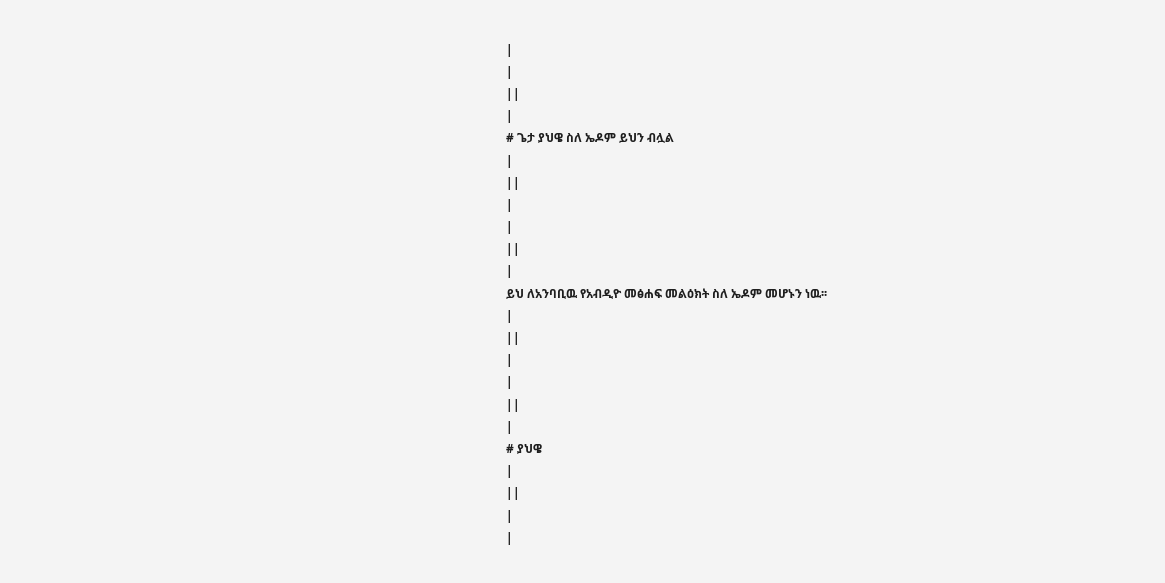|
|
||
|
# ጌታ ያህዌ ስለ ኤዶም ይህን ብሏል
|
||
|
|
||
|
ይህ ለአንባቢዉ የአብዲዮ መፅሐፍ መልዕክት ስለ ኤዶም መሆኑን ነዉ፡፡
|
||
|
|
||
|
# ያህዌ
|
||
|
|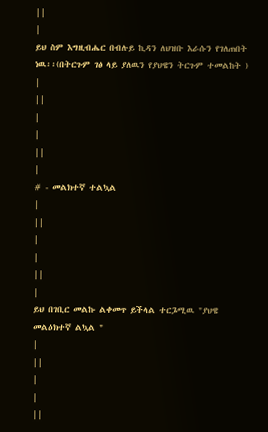||
|
ይህ ስም እግዚብሔር በብሉይ ኪዳን ለህዝቡ እራሱን የገለጠበት ነዉ፡፡(በትርጉም ገፅ ላይ ያለዉን የያህዌን ትርጉም ተመልከት )
|
||
|
|
||
|
# - መልክተኛ ተልኳል
|
||
|
|
||
|
ይህ በገቢር መልኩ ልቀመጥ ይችላል ተርጔሚዉ "ያህዌ መልዕክተኛ ልኳል "
|
||
|
|
||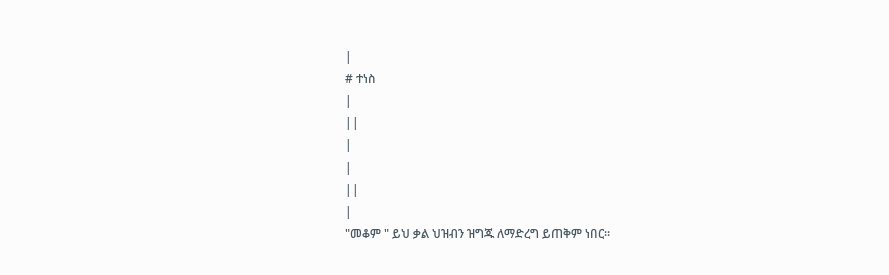|
# ተነስ
|
||
|
|
||
|
"መቆም " ይህ ቃል ህዝብን ዝግጁ ለማድረግ ይጠቅም ነበር፡፡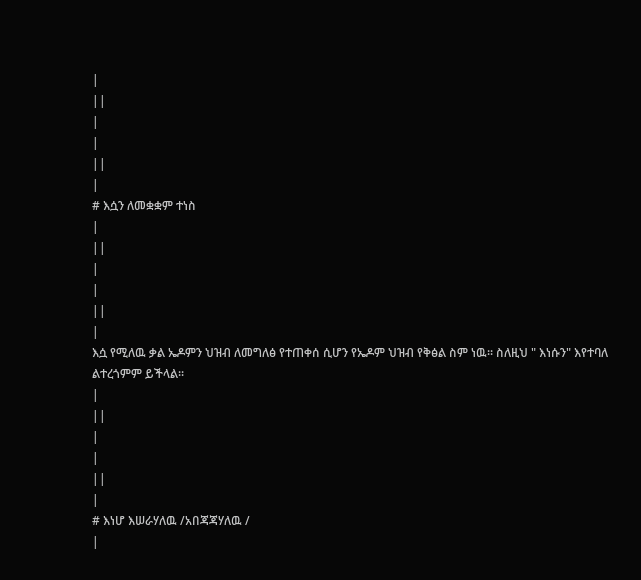|
||
|
|
||
|
# እሷን ለመቋቋም ተነስ
|
||
|
|
||
|
እሷ የሚለዉ ቃል ኤዶምን ህዝብ ለመግለፅ የተጠቀሰ ሲሆን የኤዶም ህዝብ የቅፅል ስም ነዉ፡፡ ስለዚህ " እነሱን" እየተባለ ልተረጎምም ይችላል፡፡
|
||
|
|
||
|
# እነሆ እሠራሃለዉ /አበጃጃሃለዉ /
|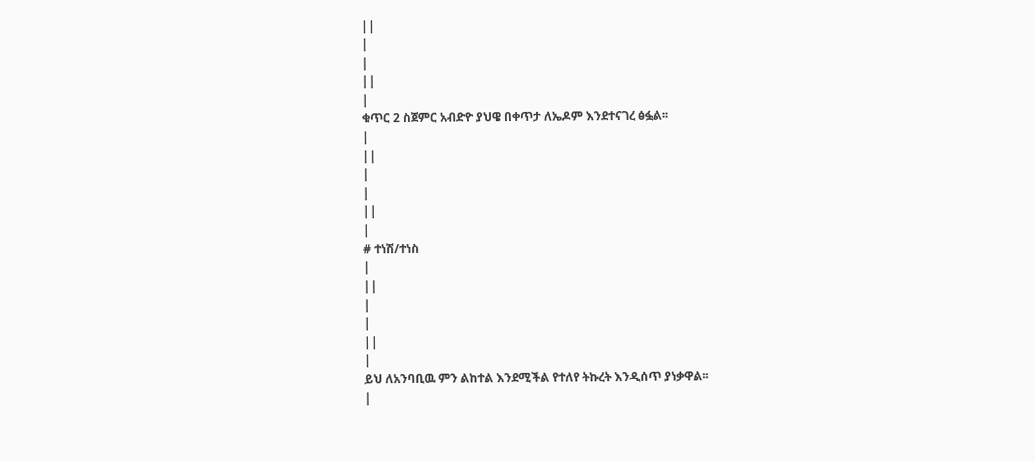||
|
|
||
|
ቁጥር 2 ስጀምር አብድዮ ያህዌ በቀጥታ ለኤዶም እንደተናገረ ፅፏል፡፡
|
||
|
|
||
|
# ተነሽ/ተነስ
|
||
|
|
||
|
ይህ ለአንባቢዉ ምን ልከተል እንደሚችል የተለየ ትኩረት እንዲሰጥ ያነቃዋል፡፡
|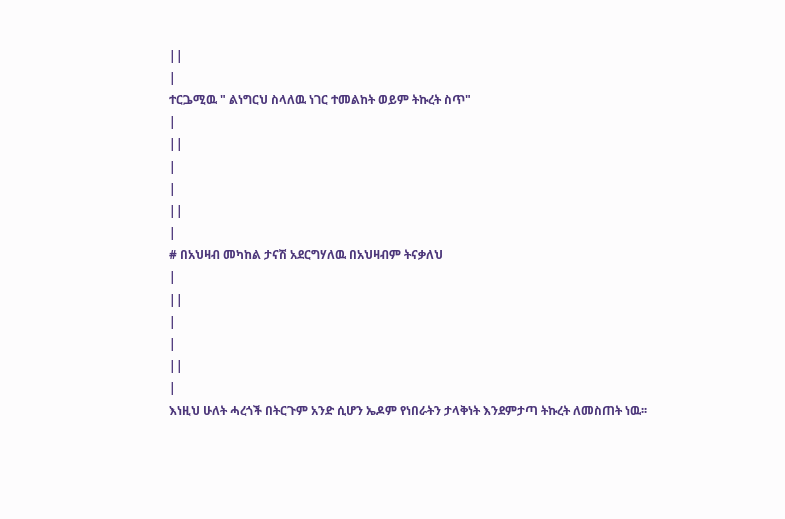||
|
ተርጔሚዉ " ልነግርህ ስላለዉ ነገር ተመልከት ወይም ትኩረት ስጥ"
|
||
|
|
||
|
# በአህዛብ መካከል ታናሽ አደርግሃለዉ በአህዛብም ትናቃለህ
|
||
|
|
||
|
እነዚህ ሁለት ሓረጎች በትርጉም አንድ ሲሆን ኤዶም የነበራትን ታላቅነት እንደምታጣ ትኩረት ለመስጠት ነዉ፡፡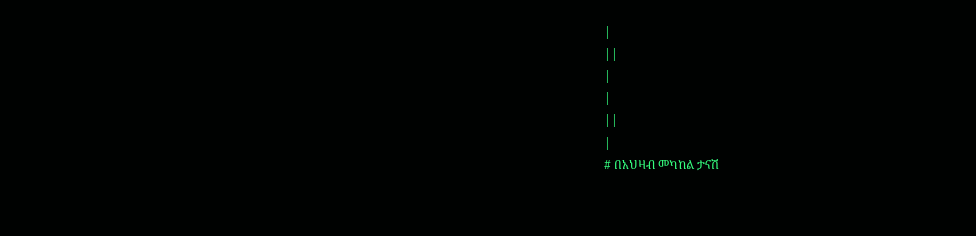|
||
|
|
||
|
# በአህዛብ መካከል ታናሽ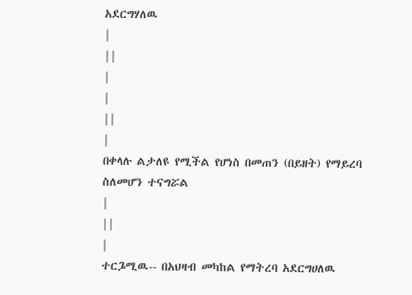አደርግሃለዉ
|
||
|
|
||
|
በቀላሉ ልታለዩ የሚችል የሆነስ በመጠን (በይዘት) የማይረባ ስለመሆን ተናግሯል
|
||
|
ተርጔሚዉ-- በአህዛብ መካከል የማትረባ አደርግሀለዉ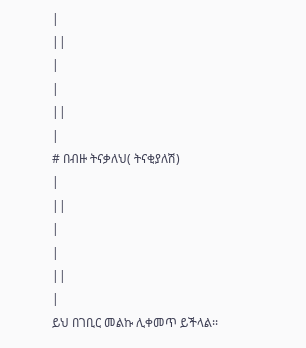|
||
|
|
||
|
# በብዙ ትናቃለህ( ትናቂያለሽ)
|
||
|
|
||
|
ይህ በገቢር መልኩ ሊቀመጥ ይችላል፡፡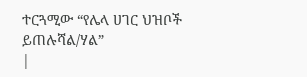ተርጓሚው “የሌላ ሀገር ህዝቦች ይጠሉሻል/ሃል”
|